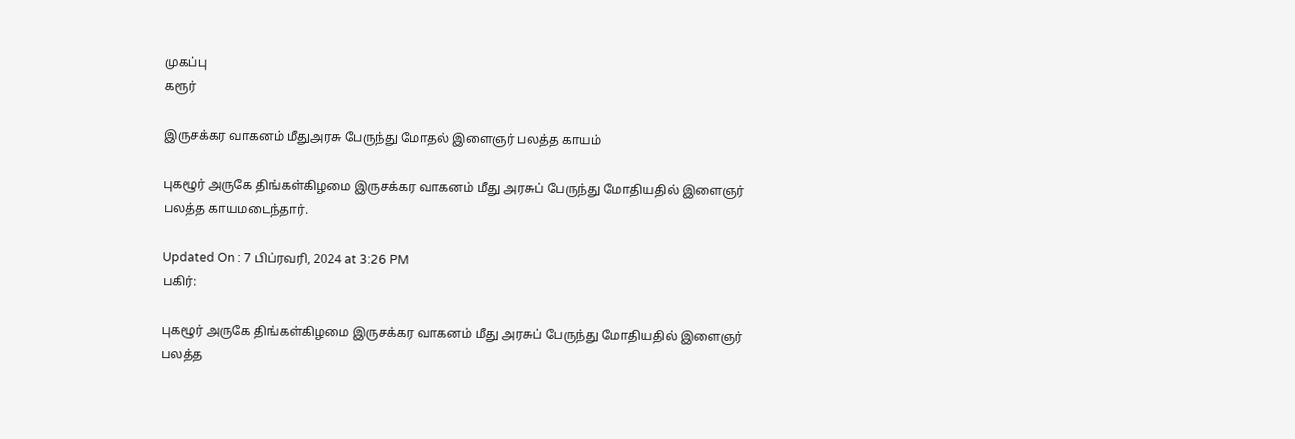முகப்பு
கரூர்

இருசக்கர வாகனம் மீதுஅரசு பேருந்து மோதல் இளைஞர் பலத்த காயம்

புகழூர் அருகே திங்கள்கிழமை இருசக்கர வாகனம் மீது அரசுப் பேருந்து மோதியதில் இளைஞர் பலத்த காயமடைந்தார்.

Updated On : 7 பிப்ரவரி, 2024 at 3:26 PM
பகிர்:

புகழூர் அருகே திங்கள்கிழமை இருசக்கர வாகனம் மீது அரசுப் பேருந்து மோதியதில் இளைஞர் பலத்த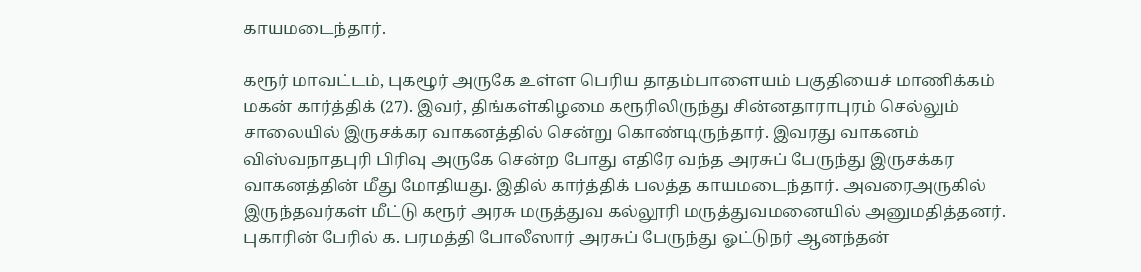காயமடைந்தார்.

கரூர் மாவட்டம், புகழூர் அருகே உள்ள பெரிய தாதம்பாளையம் பகுதியைச் மாணிக்கம் மகன் கார்த்திக் (27). இவர், திங்கள்கிழமை கரூரிலிருந்து சின்னதாராபுரம் செல்லும் சாலையில் இருசக்கர வாகனத்தில் சென்று கொண்டிருந்தார். இவரது வாகனம் விஸ்வநாதபுரி பிரிவு அருகே சென்ற போது எதிரே வந்த அரசுப் பேருந்து இருசக்கர வாகனத்தின் மீது மோதியது. இதில் கார்த்திக் பலத்த காயமடைந்தார். அவரைஅருகில் இருந்தவர்கள் மீட்டு கரூர் அரசு மருத்துவ கல்லூரி மருத்துவமனையில் அனுமதித்தனர். புகாரின் பேரில் க. பரமத்தி போலீஸார் அரசுப் பேருந்து ஓட்டுநர் ஆனந்தன்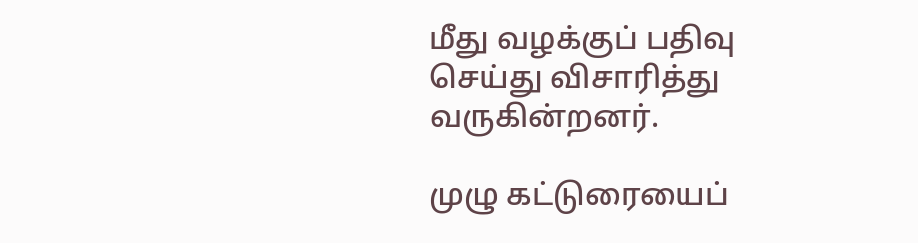மீது வழக்குப் பதிவு செய்து விசாரித்து வருகின்றனர்.

முழு கட்டுரையைப்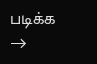படிக்க →